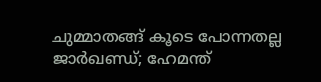ചുമ്മാതങ്ങ് കൂടെ പോന്നതല്ല ജാര്‍ഖണ്ഡ്; ഹേമന്ത്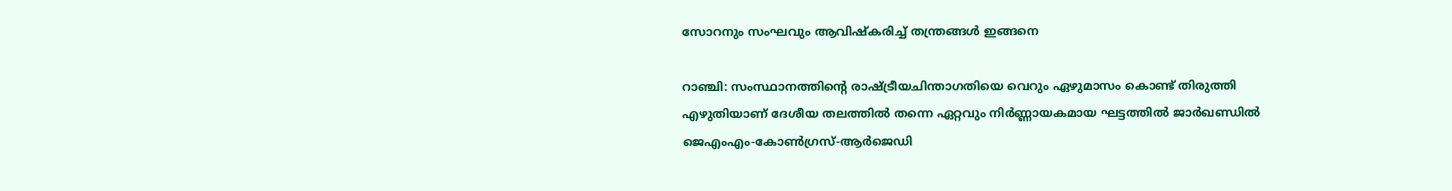സോറനും സംഘവും ആവിഷ്കരിച്ച് തന്ത്രങ്ങള്‍ ഇങ്ങനെ

റാഞ്ചി: സംസ്ഥാനത്തിന്‍റെ രാഷ്ട്രീയചിന്താഗതിയെ വെറും ഏഴുമാസം കൊണ്ട് തിരുത്തി എഴുതിയാണ് ദേശീയ തലത്തില്‍ തന്നെ ഏറ്റവും നിര്‍ണ്ണായകമായ ഘട്ടത്തില്‍ ജാര്‍ഖണ്ഡില്‍ ജെഎംഎം-കോണ്‍ഗ്രസ്-ആര്‍ജെഡി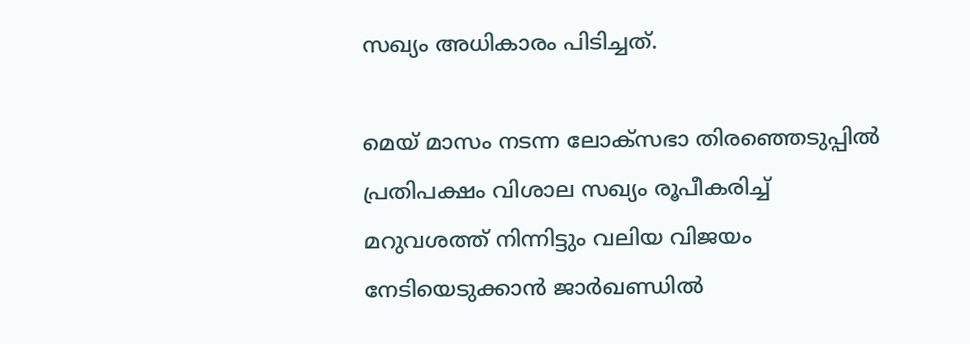സഖ്യം അധികാരം പിടിച്ചത്.

മെയ് മാസം നടന്ന ലോക്സഭാ തിരഞ്ഞെടുപ്പില്‍ പ്രതിപക്ഷം വിശാല സഖ്യം രൂപീകരിച്ച് മറുവശത്ത് നിന്നിട്ടും വലിയ വിജയം നേടിയെടുക്കാന്‍ ജാര്‍ഖണ്ഡില്‍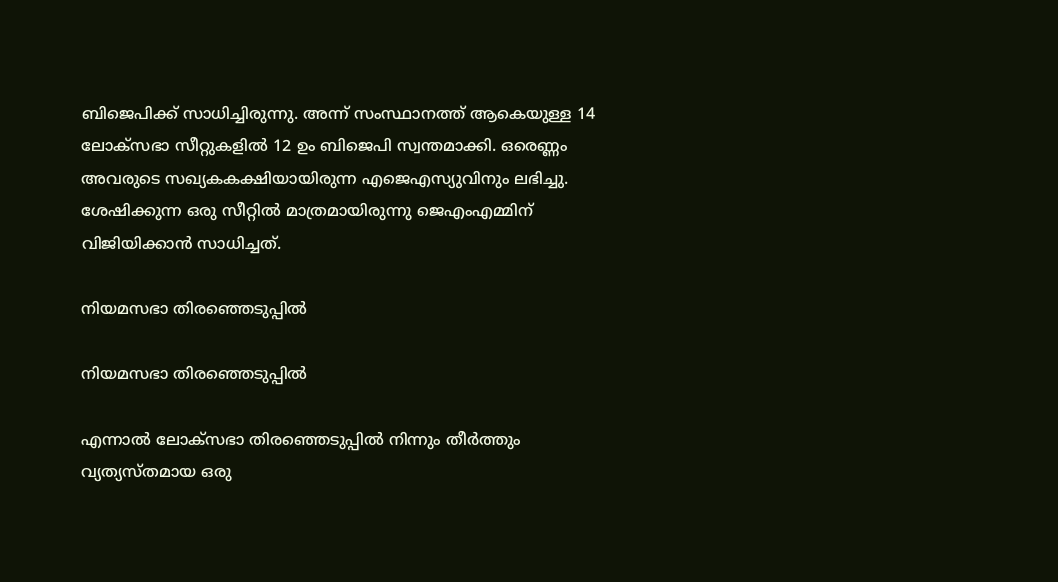ബിജെപിക്ക് സാധിച്ചിരുന്നു. അന്ന് സംസ്ഥാനത്ത് ആകെയുള്ള 14 ലോക്സഭാ സീറ്റുകളില്‍ 12 ഉം ബിജെപി സ്വന്തമാക്കി. ഒരെണ്ണം അവരുടെ സഖ്യകകക്ഷിയായിരുന്ന എജെഎസ്യുവിനും ലഭിച്ചു. ശേഷിക്കുന്ന ഒരു സീറ്റില്‍ മാത്രമായിരുന്നു ജെഎംഎമ്മിന് വിജിയിക്കാന്‍ സാധിച്ചത്.

നിയമസഭാ തിരഞ്ഞെടുപ്പില്‍

നിയമസഭാ തിരഞ്ഞെടുപ്പില്‍

എന്നാല്‍ ലോക്സഭാ തിരഞ്ഞെടുപ്പില്‍ നിന്നും തീര്‍ത്തും വ്യത്യസ്തമായ ഒരു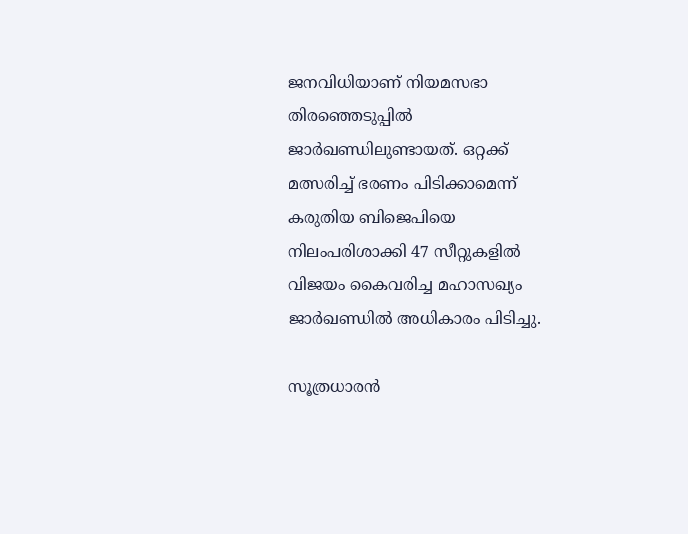ജനവിധിയാണ് നിയമസഭാ തിരഞ്ഞെടുപ്പില്‍ ജാര്‍ഖണ്ഡിലുണ്ടായത്. ഒറ്റക്ക് മത്സരിച്ച് ഭരണം പിടിക്കാമെന്ന് കരുതിയ ബിജെപിയെ നിലംപരിശാക്കി 47 സീറ്റുകളില്‍ വിജയം കൈവരിച്ച മഹാസഖ്യം ജാര്‍ഖണ്ഡില്‍ അധികാരം പിടിച്ചു.

സൂത്രധാരന്‍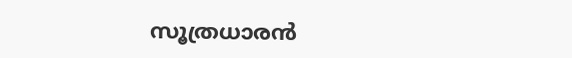സൂത്രധാരന്‍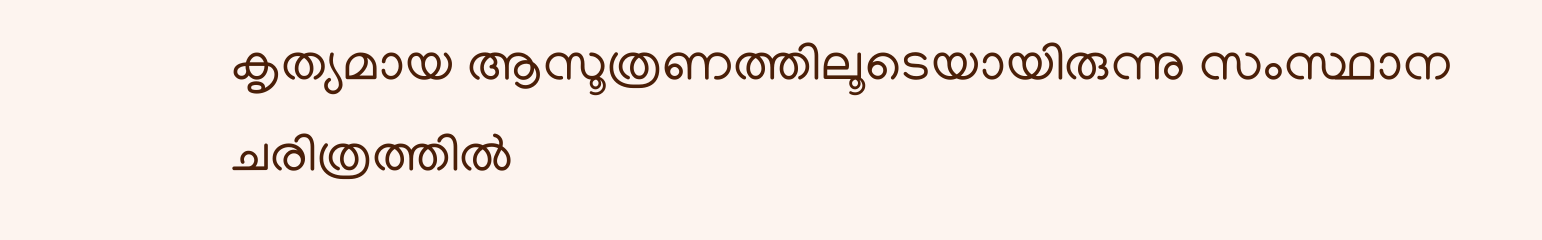കൃത്യമായ ആസൂത്രണത്തിലൂടെയായിരുന്നു സംസ്ഥാന ചരിത്രത്തില്‍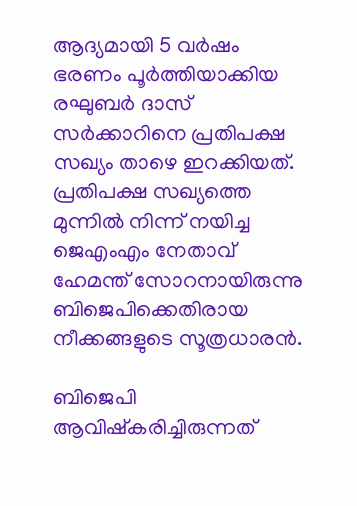ആദ്യമായി 5 വര്‍ഷം ഭരണം പൂര്‍ത്തിയാക്കിയ രഘുബര്‍ ദാസ് സര്‍ക്കാറിനെ പ്രതിപക്ഷ സഖ്യം താഴെ ഇറക്കിയത്. പ്രതിപക്ഷ സഖ്യത്തെ മുന്നില്‍ നിന്ന് നയിച്ച ജെഎംഎം നേതാവ് ഹേമന്ത് സോറനായിരുന്നു ബിജെപിക്കെതിരായ നീക്കങ്ങളുടെ സൂത്രധാരന്‍.

ബിജെപി ആവിഷ്കരിച്ചിരുന്നത്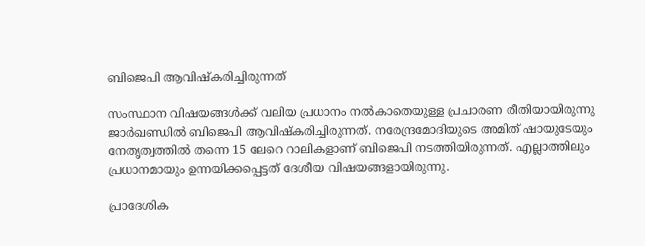ബിജെപി ആവിഷ്കരിച്ചിരുന്നത്

സംസ്ഥാന വിഷയങ്ങള്‍ക്ക് വലിയ പ്രധാനം നല്‍കാതെയുള്ള പ്രചാരണ രീതിയായിരുന്നു ജാര്‍ഖണ്ഡില്‍ ബിജെപി ആവിഷ്കരിച്ചിരുന്നത്. നരേന്ദ്രമോദിയുടെ അമിത് ഷായുടേയും നേതൃത്വത്തില്‍ തന്നെ 15 ലേറെ റാലികളാണ് ബിജെപി നടത്തിയിരുന്നത്. എല്ലാത്തിലും പ്രധാനമായും ഉന്നയിക്കപ്പെട്ടത് ദേശീയ വിഷയങ്ങളായിരുന്നു.

പ്രാദേശിക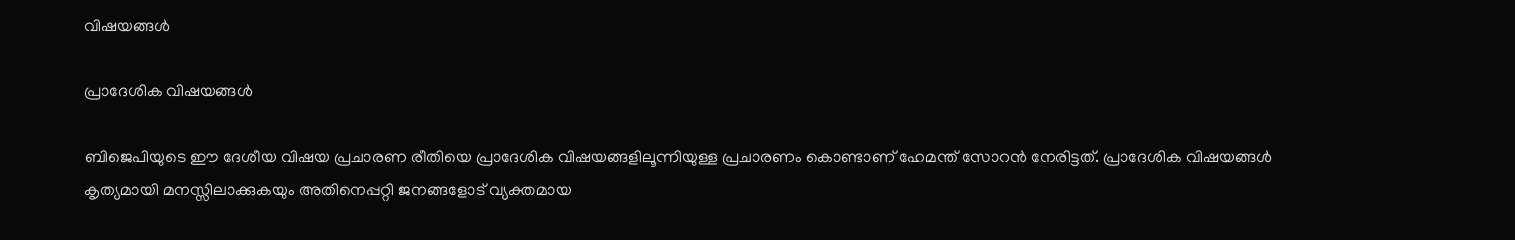വിഷയങ്ങള്‍

പ്രാദേശിക വിഷയങ്ങള്‍

ബിജെപിയുടെ ഈ ദേശീയ വിഷയ പ്രചാരണ രീതിയെ പ്രാദേശിക വിഷയങ്ങളിലൂന്നിയുള്ള പ്രചാരണം കൊണ്ടാണ് ഹേമന്ത് സോറന്‍ നേരിട്ടത്. പ്രാദേശിക വിഷയങ്ങള്‍ കൃത്യമായി മനസ്സിലാക്കുകയും അതിനെപ്പറ്റി ജനങ്ങളോട് വ്യക്തമായ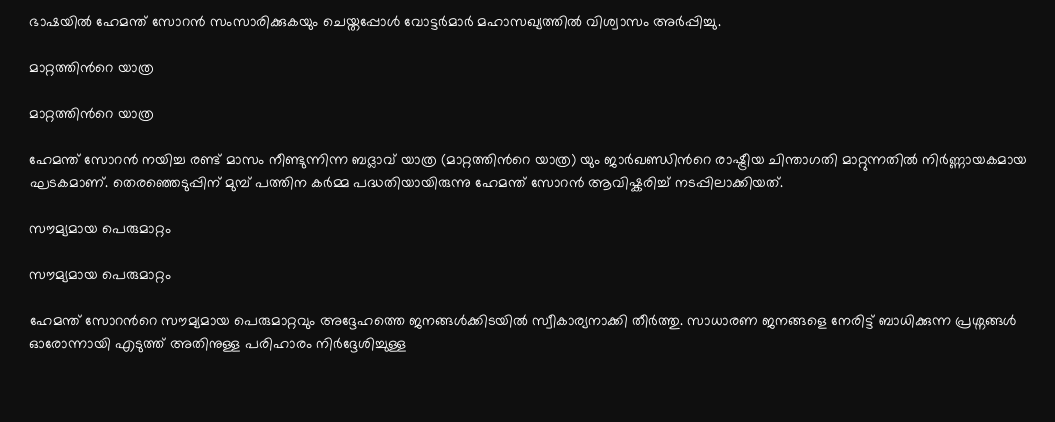ഭാഷയില്‍ ഹേമന്ത് സോറന്‍ സംസാരിക്കുകയും ചെയ്തപ്പോള്‍ വോട്ടര്‍മാര്‍ മഹാസഖ്യത്തില്‍ വിശ്വാസം അര്‍പ്പിച്ചു.

മാറ്റത്തിന്‍റെ യാത്ര

മാറ്റത്തിന്‍റെ യാത്ര

ഹേമന്ത് സോറന്‍ നയിച്ച രണ്ട് മാസം നീണ്ടുന്നിന്ന ബദ്ലാവ് യാത്ര (മാറ്റത്തിന്‍റെ യാത്ര) യും ജാര്‍ഖണ്ഡ‍ിന്‍റെ രാഷ്ട്രീയ ചിന്താഗതി മാറ്റുന്നതില്‍ നിര്‍ണ്ണായകമായ ഘടകമാണ്. തെരഞ്ഞെടുപ്പിന് മുമ്പ് പത്തിന കര്‍മ്മ പദ്ധതിയായിരുന്നു ഹേമന്ത് സോറന്‍ ആവിഷ്കരിച്ച് നടപ്പിലാക്കിയത്.

സൗമ്യമായ പെരുമാറ്റം

സൗമ്യമായ പെരുമാറ്റം

ഹേമന്ത് സോറന്‍റെ സൗമ്യമായ പെരുമാറ്റവും അദ്ദേഹത്തെ ജനങ്ങള്‍ക്കിടയില്‍ സ്വീകാര്യനാക്കി തീര്‍ത്തു. സാധാരണ ജനങ്ങളെ നേരിട്ട് ബാധിക്കുന്ന പ്രശ്നങ്ങള്‍ ഓരോന്നായി എടുത്ത് അതിനുള്ള പരിഹാരം നിര്‍ദ്ദേശിച്ചുള്ള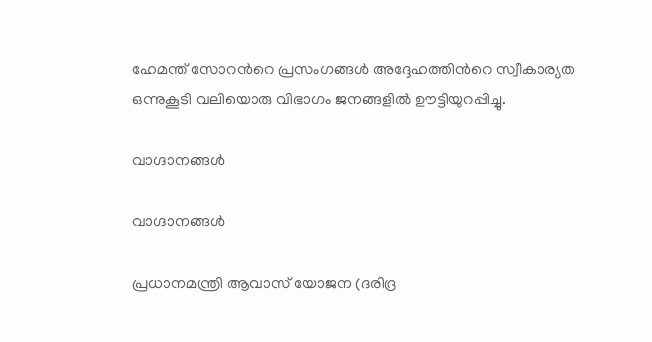ഹേമന്ത് സോറന്‍റെ പ്രസംഗങ്ങള്‍ അദ്ദേഹത്തിന്‍റെ സ്വീകാര്യത ഒന്നുകൂടി വലിയൊരു വിഭാഗം ജനങ്ങളില്‍ ഊട്ടിയുറപ്പിച്ചു.

വാഗ്ദാനങ്ങള്‍

വാഗ്ദാനങ്ങള്‍

പ്രധാനമന്ത്രി ആവാസ് യോജന (ദരിദ്ര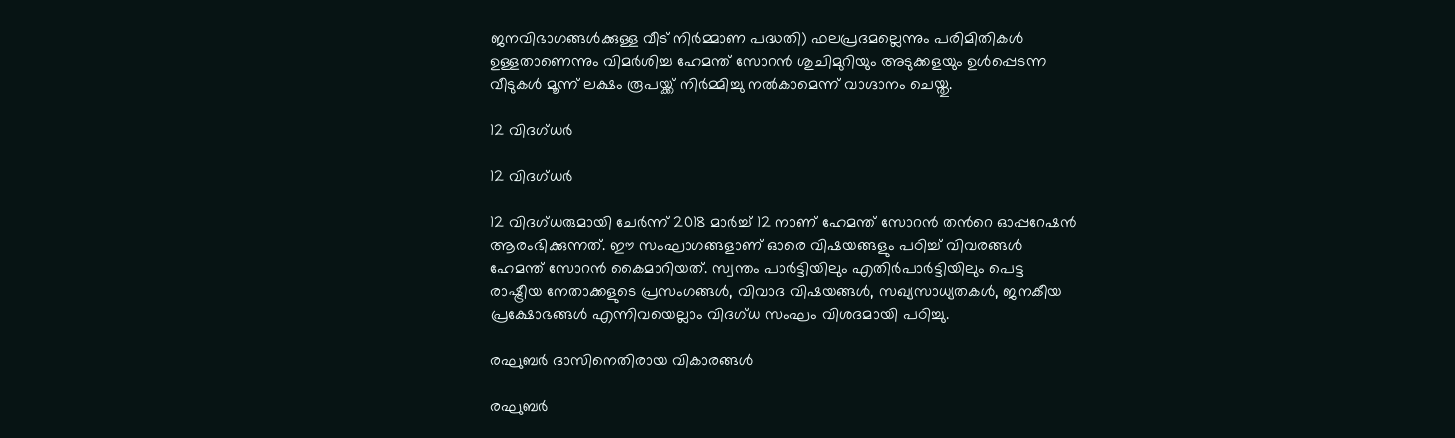ജനവിഭാഗങ്ങള്‍ക്കുള്ള വീട് നിര്‍മ്മാണ പദ്ധതി) ഫലപ്രദമല്ലെന്നും പരിമിതികള്‍ ഉള്ളതാണെന്നും വിമര്‍ശിച്ച ഹേമന്ത് സോറന്‍ ശുചിമുറിയും അടുക്കളയും ഉള്‍പ്പെടന്ന വീടുകള്‍ മൂന്ന് ലക്ഷം രൂപയ്ക്ക് നിര്‍മ്മിച്ചു നല്‍കാമെന്ന് വാഗ്ദാനം ചെയ്തു.

12 വിദഗ്ധര്‍

12 വിദഗ്ധര്‍

12 വിദഗ്ധരുമായി ചേര്‍ന്ന് 2018 മാര്‍ച്ച് 12 നാണ് ഹേമന്ത് സോറന്‍ തന്‍റെ ഓപ്പറേഷന്‍ ആരംഭിക്കുന്നത്. ഈ സംഘാഗങ്ങളാണ് ഓരെ വിഷയങ്ങളും പഠിച്ച് വിവരങ്ങള്‍ ഹേമന്ത് സോറന്‍ കൈമാറിയത്. സ്വന്തം പാര്‍ട്ടിയിലും എതിര്‍പാര്‍ട്ടിയിലും പെട്ട രാഷ്ട്രീയ നേതാക്കളുടെ പ്രസംഗങ്ങള്‍, വിവാദ വിഷയങ്ങള്‍, സഖ്യസാധ്യതകള്‍, ജനകീയ പ്രക്ഷോഭങ്ങള്‍ എന്നിവയെല്ലാം വിദഗ്ധ സംഘം വിശദമായി പഠിച്ചു.

രഘുബര്‍ ദാസിനെതിരായ വികാരങ്ങള്‍

രഘുബര്‍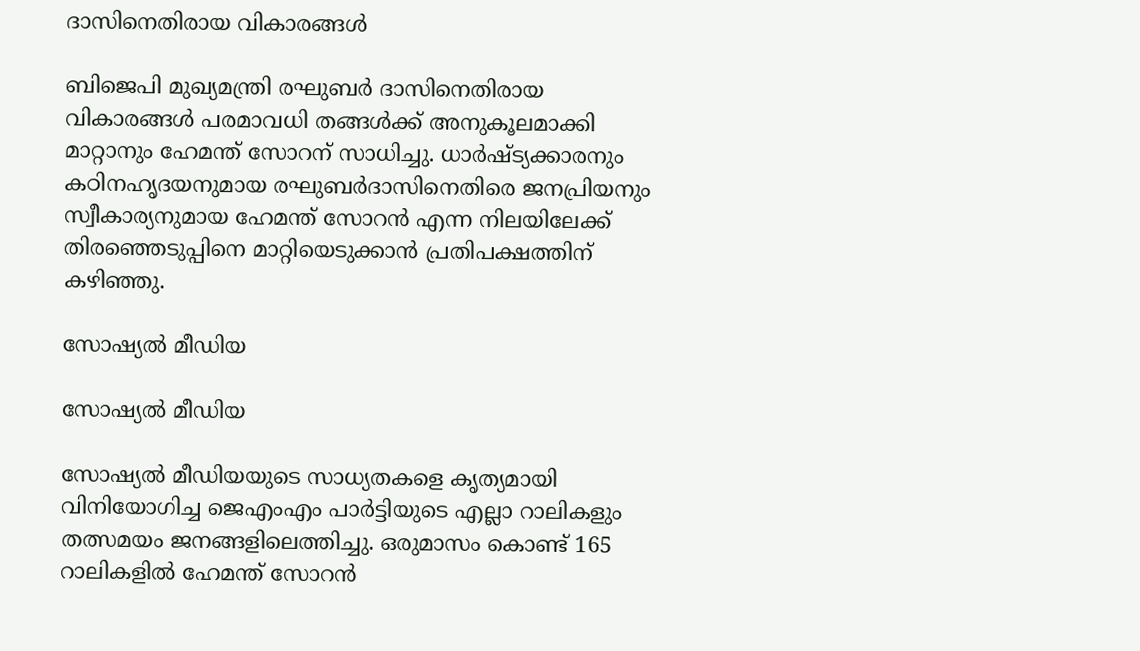ദാസിനെതിരായ വികാരങ്ങള്‍

ബിജെപി മുഖ്യമന്ത്രി രഘുബര്‍ ദാസിനെതിരായ വികാരങ്ങള്‍ പരമാവധി തങ്ങള്‍ക്ക് അനുകൂലമാക്കി മാറ്റാനും ഹേമന്ത് സോറന് സാധിച്ചു. ധാര്‍ഷ്ട്യക്കാരനും കഠിനഹൃദയനുമായ രഘുബര്‍ദാസിനെതിരെ ജനപ്രിയനും സ്വീകാര്യനുമായ ഹേമന്ത് സോറന്‍ എന്ന നിലയിലേക്ക് തിരഞ്ഞെടുപ്പിനെ മാറ്റിയെടുക്കാന്‍ പ്രതിപക്ഷത്തിന് കഴിഞ്ഞു.

സോഷ്യല്‍ മീഡിയ

സോഷ്യല്‍ മീഡിയ

സോഷ്യല്‍ മീഡിയയുടെ സാധ്യതകളെ കൃത്യമായി വിനിയോഗിച്ച ജെഎംഎം പാര്‍ട്ടിയുടെ എല്ലാ റാലികളും തത്സമയം ജനങ്ങളിലെത്തിച്ചു. ഒരുമാസം കൊണ്ട് 165 റാലികളില്‍ ഹേമന്ത് സോറന്‍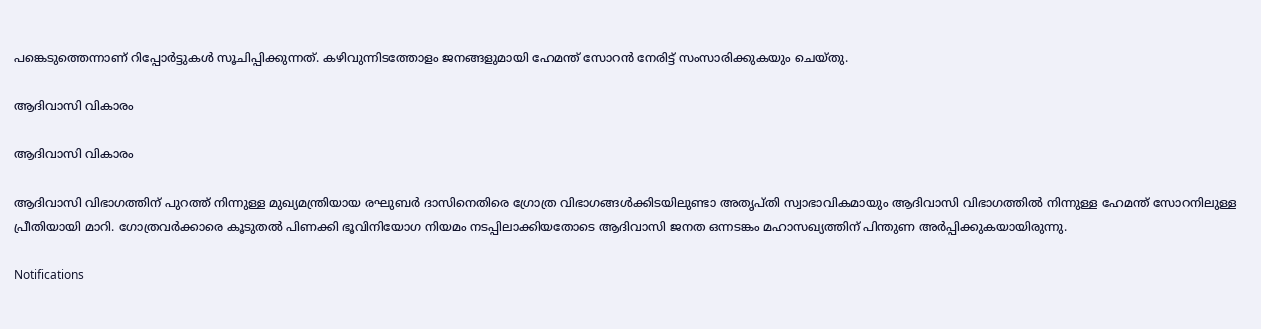പങ്കെടുത്തെന്നാണ് റിപ്പോര്‍ട്ടുകള്‍ സൂചിപ്പിക്കുന്നത്. കഴിവുന്നിടത്തോളം ജനങ്ങളുമായി ഹേമന്ത് സോറന്‍ നേരിട്ട് സംസാരിക്കുകയും ചെയ്തു.

ആദിവാസി വികാരം

ആദിവാസി വികാരം

ആദിവാസി വിഭാഗത്തിന് പുറത്ത് നിന്നുള്ള മുഖ്യമന്ത്രിയായ രഘുബര്‍ ദാസിനെതിരെ ഗ്രോത്ര വിഭാഗങ്ങള്‍ക്കിടയിലുണ്ടാ അതൃപ്തി സ്വാഭാവികമായും ആദിവാസി വിഭാഗത്തില്‍ നിന്നുള്ള ഹേമന്ത് സോറനിലുള്ള പ്രീതിയായി മാറി. ഗോത്രവര്‍ക്കാരെ കൂടുതല്‍ പിണക്കി ഭൂവിനിയോഗ നിയമം നടപ്പിലാക്കിയതോടെ ആദിവാസി ജനത ഒന്നടങ്കം മഹാസഖ്യത്തിന് പിന്തുണ അര്‍പ്പിക്കുകയായിരുന്നു.

Notifications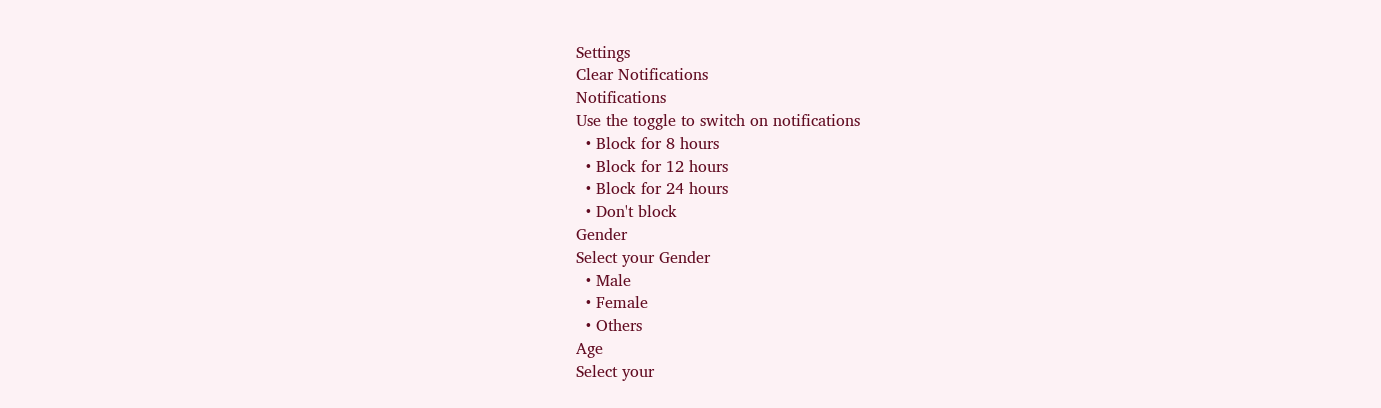Settings
Clear Notifications
Notifications
Use the toggle to switch on notifications
  • Block for 8 hours
  • Block for 12 hours
  • Block for 24 hours
  • Don't block
Gender
Select your Gender
  • Male
  • Female
  • Others
Age
Select your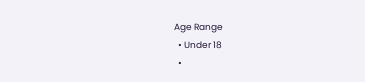Age Range
  • Under 18
  •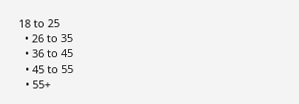18 to 25
  • 26 to 35
  • 36 to 45
  • 45 to 55
  • 55+